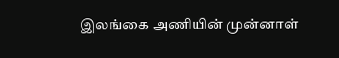இலங்கை அணியின் முன்னாள்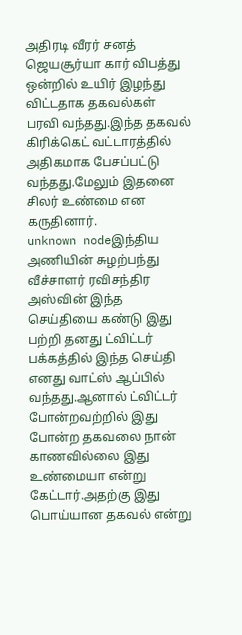அதிரடி வீரர் சனத் ஜெயசூர்யா கார் விபத்து ஒன்றில் உயிர் இழந்து விட்டதாக தகவல்கள் பரவி வந்தது.இந்த தகவல் கிரிக்கெட் வட்டாரத்தில் அதிகமாக பேசப்பட்டு வந்தது.மேலும் இதனை சிலர் உண்மை என கருதினார்.
unknown nodeஇந்திய அணியின் சுழற்பந்து வீச்சாளர் ரவிசந்திர அஸ்வின் இந்த செய்தியை கண்டு இது பற்றி தனது ட்விட்டர் பக்கத்தில் இந்த செய்தி எனது வாட்ஸ் ஆப்பில் வந்தது.ஆனால் ட்விட்டர் போன்றவற்றில் இது போன்ற தகவலை நான் காணவில்லை இது உண்மையா என்று கேட்டார்.அதற்கு இது பொய்யான தகவல் என்று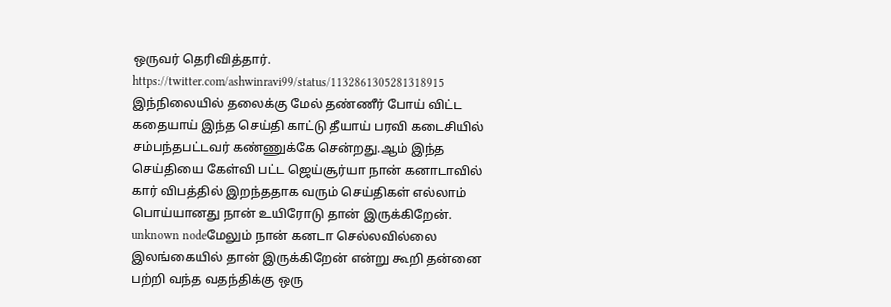ஒருவர் தெரிவித்தார்.
https://twitter.com/ashwinravi99/status/1132861305281318915
இந்நிலையில் தலைக்கு மேல் தண்ணீர் போய் விட்ட கதையாய் இந்த செய்தி காட்டு தீயாய் பரவி கடைசியில் சம்பந்தபட்டவர் கண்ணுக்கே சென்றது.ஆம் இந்த செய்தியை கேள்வி பட்ட ஜெய்சூர்யா நான் கனாடாவில் கார் விபத்தில் இறந்ததாக வரும் செய்திகள் எல்லாம் பொய்யானது நான் உயிரோடு தான் இருக்கிறேன்.
unknown nodeமேலும் நான் கனடா செல்லவில்லை இலங்கையில் தான் இருக்கிறேன் என்று கூறி தன்னை பற்றி வந்த வதந்திக்கு ஒரு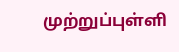முற்றுப்புள்ளி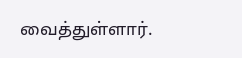வைத்துள்ளார்.